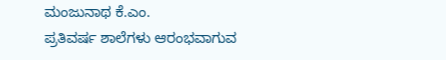ಮಂಜುನಾಥ ಕೆ.ಎಂ.
ಪ್ರತಿವರ್ಷ ಶಾಲೆಗಳು ಆರಂಭವಾಗುವ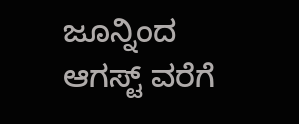ಜೂನ್ನಿಂದ ಆಗಸ್ಟ್ ವರೆಗೆ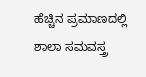ಹೆಚ್ಚಿನ ಪ್ರಮಾಣದಲ್ಲಿ ಶಾಲಾ ಸಮವಸ್ತ್ರ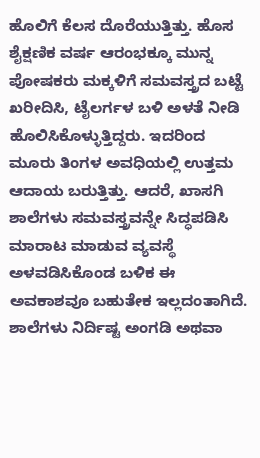ಹೊಲಿಗೆ ಕೆಲಸ ದೊರೆಯುತ್ತಿತ್ತು. ಹೊಸ ಶೈಕ್ಷಣಿಕ ವರ್ಷ ಆರಂಭಕ್ಕೂ ಮುನ್ನ ಪೋಷಕರು ಮಕ್ಕಳಿಗೆ ಸಮವಸ್ತ್ರದ ಬಟ್ಟೆ ಖರೀದಿಸಿ, ಟೈಲರ್ಗಳ ಬಳಿ ಅಳತೆ ನೀಡಿ ಹೊಲಿಸಿಕೊಳ್ಳುತ್ತಿದ್ದರು. ಇದರಿಂದ ಮೂರು ತಿಂಗಳ ಅವಧಿಯಲ್ಲಿ ಉತ್ತಮ ಆದಾಯ ಬರುತ್ತಿತ್ತು. ಆದರೆ, ಖಾಸಗಿ ಶಾಲೆಗಳು ಸಮವಸ್ತ್ರವನ್ನೇ ಸಿದ್ಧಪಡಿಸಿ ಮಾರಾಟ ಮಾಡುವ ವ್ಯವಸ್ಥೆ ಅಳವಡಿಸಿಕೊಂಡ ಬಳಿಕ ಈ ಅವಕಾಶವೂ ಬಹುತೇಕ ಇಲ್ಲದಂತಾಗಿದೆ. ಶಾಲೆಗಳು ನಿರ್ದಿಷ್ಟ ಅಂಗಡಿ ಅಥವಾ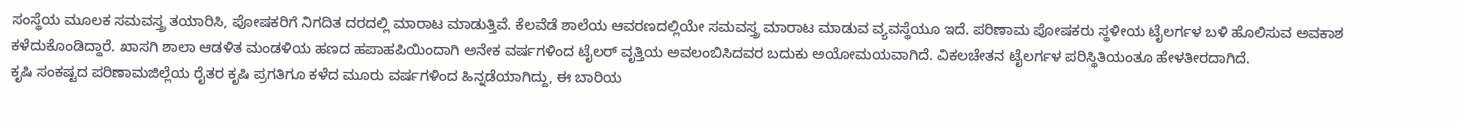ಸಂಸ್ಥೆಯ ಮೂಲಕ ಸಮವಸ್ತ್ರ ತಯಾರಿಸಿ, ಪೋಷಕರಿಗೆ ನಿಗದಿತ ದರದಲ್ಲಿ ಮಾರಾಟ ಮಾಡುತ್ತಿವೆ. ಕೆಲವೆಡೆ ಶಾಲೆಯ ಆವರಣದಲ್ಲಿಯೇ ಸಮವಸ್ತ್ರ ಮಾರಾಟ ಮಾಡುವ ವ್ಯವಸ್ಥೆಯೂ ಇದೆ. ಪರಿಣಾಮ ಪೋಷಕರು ಸ್ಥಳೀಯ ಟೈಲರ್ಗಳ ಬಳಿ ಹೊಲಿಸುವ ಅವಕಾಶ ಕಳೆದುಕೊಂಡಿದ್ದಾರೆ. ಖಾಸಗಿ ಶಾಲಾ ಆಡಳಿತ ಮಂಡಳಿಯ ಹಣದ ಹಪಾಹಪಿಯಿಂದಾಗಿ ಅನೇಕ ವರ್ಷಗಳಿಂದ ಟೈಲರ್ ವೃತ್ತಿಯ ಅವಲಂಬಿಸಿದವರ ಬದುಕು ಅಯೋಮಯವಾಗಿದೆ. ವಿಕಲಚೇತನ ಟೈಲರ್ಗಳ ಪರಿಸ್ಥಿತಿಯಂತೂ ಹೇಳತೀರದಾಗಿದೆ.
ಕೃಷಿ ಸಂಕಷ್ಟದ ಪರಿಣಾಮಜಿಲ್ಲೆಯ ರೈತರ ಕೃಷಿ ಪ್ರಗತಿಗೂ ಕಳೆದ ಮೂರು ವರ್ಷಗಳಿಂದ ಹಿನ್ನಡೆಯಾಗಿದ್ದು, ಈ ಬಾರಿಯ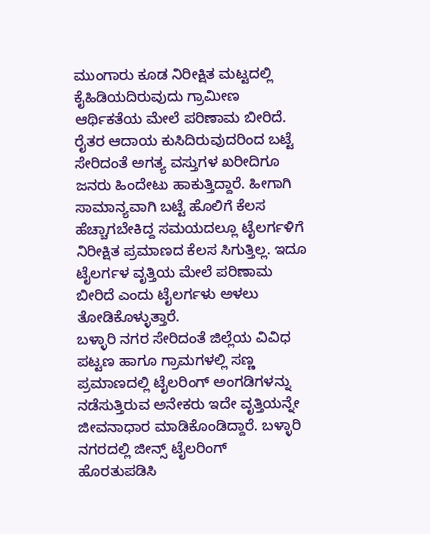ಮುಂಗಾರು ಕೂಡ ನಿರೀಕ್ಷಿತ ಮಟ್ಟದಲ್ಲಿ ಕೈಹಿಡಿಯದಿರುವುದು ಗ್ರಾಮೀಣ ಆರ್ಥಿಕತೆಯ ಮೇಲೆ ಪರಿಣಾಮ ಬೀರಿದೆ. ರೈತರ ಆದಾಯ ಕುಸಿದಿರುವುದರಿಂದ ಬಟ್ಟೆ ಸೇರಿದಂತೆ ಅಗತ್ಯ ವಸ್ತುಗಳ ಖರೀದಿಗೂ ಜನರು ಹಿಂದೇಟು ಹಾಕುತ್ತಿದ್ದಾರೆ. ಹೀಗಾಗಿ ಸಾಮಾನ್ಯವಾಗಿ ಬಟ್ಟೆ ಹೊಲಿಗೆ ಕೆಲಸ ಹೆಚ್ಚಾಗಬೇಕಿದ್ದ ಸಮಯದಲ್ಲೂ ಟೈಲರ್ಗಳಿಗೆ ನಿರೀಕ್ಷಿತ ಪ್ರಮಾಣದ ಕೆಲಸ ಸಿಗುತ್ತಿಲ್ಲ. ಇದೂ ಟೈಲರ್ಗಳ ವೃತ್ತಿಯ ಮೇಲೆ ಪರಿಣಾಮ ಬೀರಿದೆ ಎಂದು ಟೈಲರ್ಗಳು ಅಳಲು ತೋಡಿಕೊಳ್ಳುತ್ತಾರೆ.
ಬಳ್ಳಾರಿ ನಗರ ಸೇರಿದಂತೆ ಜಿಲ್ಲೆಯ ವಿವಿಧ ಪಟ್ಟಣ ಹಾಗೂ ಗ್ರಾಮಗಳಲ್ಲಿ ಸಣ್ಣ ಪ್ರಮಾಣದಲ್ಲಿ ಟೈಲರಿಂಗ್ ಅಂಗಡಿಗಳನ್ನು ನಡೆಸುತ್ತಿರುವ ಅನೇಕರು ಇದೇ ವೃತ್ತಿಯನ್ನೇ ಜೀವನಾಧಾರ ಮಾಡಿಕೊಂಡಿದ್ದಾರೆ. ಬಳ್ಳಾರಿ ನಗರದಲ್ಲಿ ಜೀನ್ಸ್ ಟೈಲರಿಂಗ್ ಹೊರತುಪಡಿಸಿ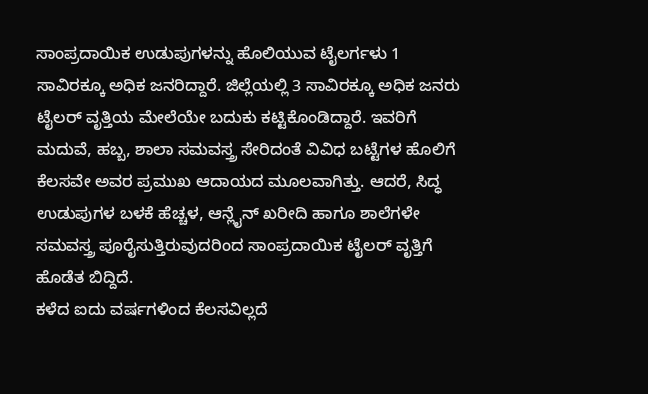ಸಾಂಪ್ರದಾಯಿಕ ಉಡುಪುಗಳನ್ನು ಹೊಲಿಯುವ ಟೈಲರ್ಗಳು 1 ಸಾವಿರಕ್ಕೂ ಅಧಿಕ ಜನರಿದ್ದಾರೆ. ಜಿಲ್ಲೆಯಲ್ಲಿ 3 ಸಾವಿರಕ್ಕೂ ಅಧಿಕ ಜನರು ಟೈಲರ್ ವೃತ್ತಿಯ ಮೇಲೆಯೇ ಬದುಕು ಕಟ್ಟಿಕೊಂಡಿದ್ದಾರೆ. ಇವರಿಗೆ ಮದುವೆ, ಹಬ್ಬ, ಶಾಲಾ ಸಮವಸ್ತ್ರ ಸೇರಿದಂತೆ ವಿವಿಧ ಬಟ್ಟೆಗಳ ಹೊಲಿಗೆ ಕೆಲಸವೇ ಅವರ ಪ್ರಮುಖ ಆದಾಯದ ಮೂಲವಾಗಿತ್ತು. ಆದರೆ, ಸಿದ್ಧ ಉಡುಪುಗಳ ಬಳಕೆ ಹೆಚ್ಚಳ, ಆನ್ಲೈನ್ ಖರೀದಿ ಹಾಗೂ ಶಾಲೆಗಳೇ ಸಮವಸ್ತ್ರ ಪೂರೈಸುತ್ತಿರುವುದರಿಂದ ಸಾಂಪ್ರದಾಯಿಕ ಟೈಲರ್ ವೃತ್ತಿಗೆ ಹೊಡೆತ ಬಿದ್ದಿದೆ.
ಕಳೆದ ಐದು ವರ್ಷಗಳಿಂದ ಕೆಲಸವಿಲ್ಲದೆ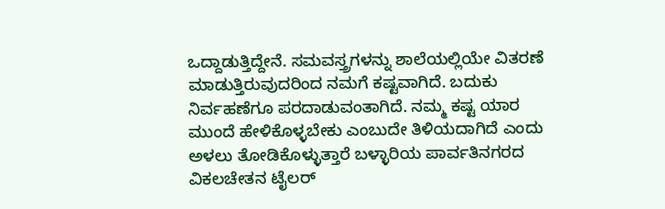ಒದ್ದಾಡುತ್ತಿದ್ದೇನೆ. ಸಮವಸ್ತ್ರಗಳನ್ನು ಶಾಲೆಯಲ್ಲಿಯೇ ವಿತರಣೆ ಮಾಡುತ್ತಿರುವುದರಿಂದ ನಮಗೆ ಕಷ್ಟವಾಗಿದೆ. ಬದುಕು ನಿರ್ವಹಣೆಗೂ ಪರದಾಡುವಂತಾಗಿದೆ. ನಮ್ಮ ಕಷ್ಟ ಯಾರ ಮುಂದೆ ಹೇಳಿಕೊಳ್ಳಬೇಕು ಎಂಬುದೇ ತಿಳಿಯದಾಗಿದೆ ಎಂದು ಅಳಲು ತೋಡಿಕೊಳ್ಳುತ್ತಾರೆ ಬಳ್ಳಾರಿಯ ಪಾರ್ವತಿನಗರದ ವಿಕಲಚೇತನ ಟೈಲರ್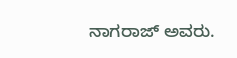ನಾಗರಾಜ್ ಅವರು.